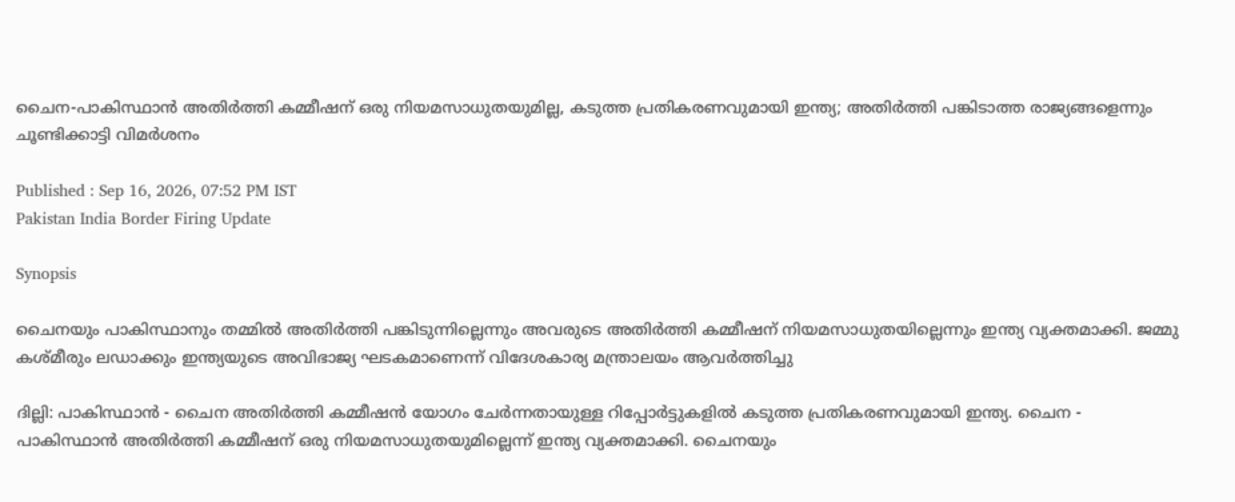ചൈന-പാകിസ്ഥാൻ അതിർത്തി കമ്മീഷന് ഒരു നിയമസാധുതയുമില്ല, കടുത്ത പ്രതികരണവുമായി ഇന്ത്യ; അതിർത്തി പങ്കിടാത്ത രാജ്യങ്ങളെന്നും ചൂണ്ടിക്കാട്ടി വിമർശനം

Published : Sep 16, 2026, 07:52 PM IST
Pakistan India Border Firing Update

Synopsis

ചൈനയും പാകിസ്ഥാനും തമ്മിൽ അതിർത്തി പങ്കിടുന്നില്ലെന്നും അവരുടെ അതിർത്തി കമ്മീഷന് നിയമസാധുതയില്ലെന്നും ഇന്ത്യ വ്യക്തമാക്കി. ജമ്മു കശ്മീരും ലഡാക്കും ഇന്ത്യയുടെ അവിഭാജ്യ ഘടകമാണെന്ന് വിദേശകാര്യ മന്ത്രാലയം ആവർത്തിച്ചു

ദില്ലി: പാകിസ്ഥാൻ - ചൈന അതിർത്തി കമ്മീഷൻ യോഗം ചേർന്നതായുള്ള റിപ്പോർട്ടുകളിൽ കടുത്ത പ്രതികരണവുമായി ഇന്ത്യ. ചൈന - പാകിസ്ഥാൻ അതിർത്തി കമ്മീഷന് ഒരു നിയമസാധുതയുമില്ലെന്ന് ഇന്ത്യ വ്യക്തമാക്കി. ചൈനയും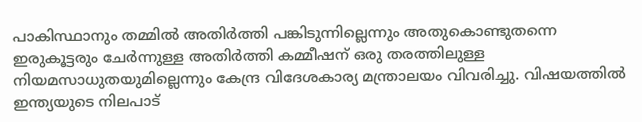പാകിസ്ഥാനും തമ്മിൽ അതിർത്തി പങ്കിടുന്നില്ലെന്നും അതുകൊണ്ടുതന്നെ ഇരുകൂട്ടരും ചേർന്നുള്ള അതിർത്തി കമ്മീഷന് ഒരു തരത്തിലുള്ള നിയമസാധുതയുമില്ലെന്നും കേന്ദ്ര വിദേശകാര്യ മന്ത്രാലയം വിവരിച്ചു. വിഷയത്തിൽ ഇന്ത്യയുടെ നിലപാട്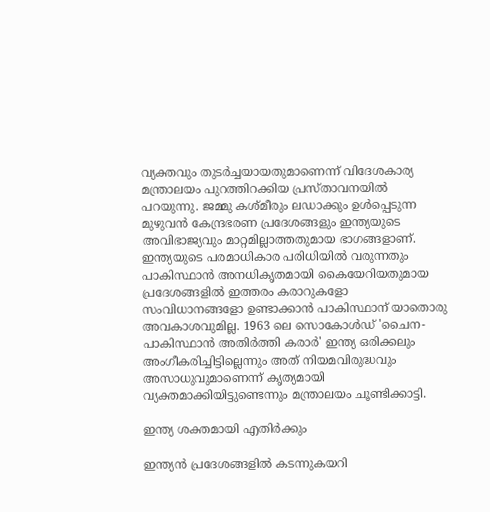വ്യക്തവും തുടർച്ചയായതുമാണെന്ന് വിദേശകാര്യ മന്ത്രാലയം പുറത്തിറക്കിയ പ്രസ്താവനയിൽ പറയുന്നു. ജമ്മു കശ്മീരും ലഡാക്കും ഉൾപ്പെടുന്ന മുഴുവൻ കേന്ദ്രഭരണ പ്രദേശങ്ങളും ഇന്ത്യയുടെ അവിഭാജ്യവും മാറ്റമില്ലാത്തതുമായ ഭാഗങ്ങളാണ്. ഇന്ത്യയുടെ പരമാധികാര പരിധിയിൽ വരുന്നതും പാകിസ്ഥാൻ അനധികൃതമായി കൈയേറിയതുമായ പ്രദേശങ്ങളിൽ ഇത്തരം കരാറുകളോ സംവിധാനങ്ങളോ ഉണ്ടാക്കാൻ പാകിസ്ഥാന് യാതൊരു അവകാശവുമില്ല. 1963 ലെ സൊകോൾഡ് 'ചൈന-പാകിസ്ഥാൻ അതിർത്തി കരാർ' ഇന്ത്യ ഒരിക്കലും അംഗീകരിച്ചിട്ടില്ലെന്നും അത് നിയമവിരുദ്ധവും അസാധുവുമാണെന്ന് കൃത്യമായി വ്യക്തമാക്കിയിട്ടുണ്ടെന്നും മന്ത്രാലയം ചൂണ്ടിക്കാട്ടി.

ഇന്ത്യ ശക്തമായി എതിർക്കും

ഇന്ത്യൻ പ്രദേശങ്ങളിൽ കടന്നുകയറി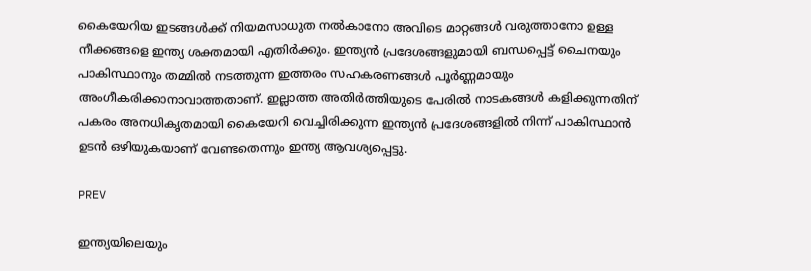കൈയേറിയ ഇടങ്ങൾക്ക് നിയമസാധുത നൽകാനോ അവിടെ മാറ്റങ്ങൾ വരുത്താനോ ഉള്ള നീക്കങ്ങളെ ഇന്ത്യ ശക്തമായി എതിർക്കും. ഇന്ത്യൻ പ്രദേശങ്ങളുമായി ബന്ധപ്പെട്ട് ചൈനയും പാകിസ്ഥാനും തമ്മിൽ നടത്തുന്ന ഇത്തരം സഹകരണങ്ങൾ പൂർണ്ണമായും അംഗീകരിക്കാനാവാത്തതാണ്. ഇല്ലാത്ത അതിർത്തിയുടെ പേരിൽ നാടകങ്ങൾ കളിക്കുന്നതിന് പകരം അനധികൃതമായി കൈയേറി വെച്ചിരിക്കുന്ന ഇന്ത്യൻ പ്രദേശങ്ങളിൽ നിന്ന് പാകിസ്ഥാൻ ഉടൻ ഒഴിയുകയാണ് വേണ്ടതെന്നും ഇന്ത്യ ആവശ്യപ്പെട്ടു.

PREV

ഇന്ത്യയിലെയും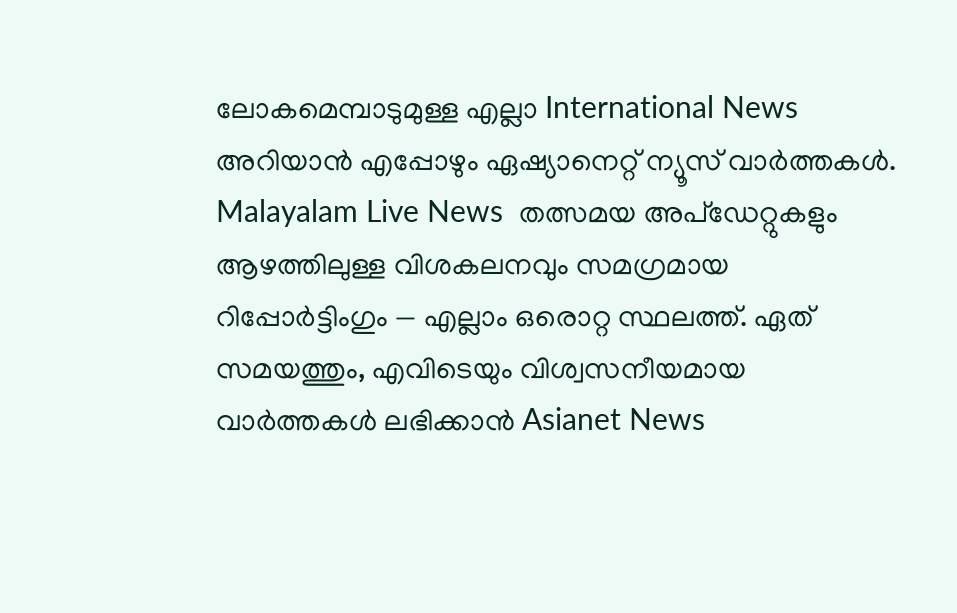ലോകമെമ്പാടുമുള്ള എല്ലാ International News അറിയാൻ എപ്പോഴും ഏഷ്യാനെറ്റ് ന്യൂസ് വാർത്തകൾ. Malayalam Live News  തത്സമയ അപ്‌ഡേറ്റുകളും ആഴത്തിലുള്ള വിശകലനവും സമഗ്രമായ റിപ്പോർട്ടിംഗും — എല്ലാം ഒരൊറ്റ സ്ഥലത്ത്. ഏത് സമയത്തും, എവിടെയും വിശ്വസനീയമായ വാർത്തകൾ ലഭിക്കാൻ Asianet News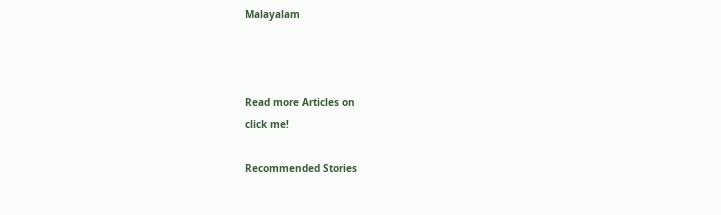Malayalam



Read more Articles on
click me!

Recommended Stories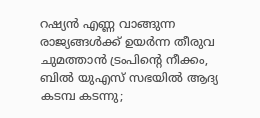റഷ്യൻ എണ്ണ വാങ്ങുന്ന രാജ്യങ്ങൾക്ക് ഉയർന്ന തീരുവ ചുമത്താൻ ട്രംപിന്‍റെ നീക്കം, ബിൽ യുഎസ് സഭയിൽ ആദ്യ കടമ്പ കടന്നു;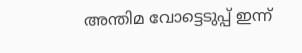അന്തിമ വോട്ടെടുപ്പ് ഇന്ന്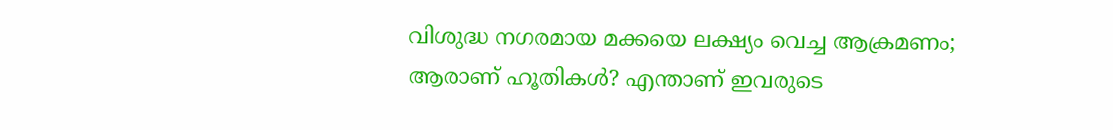വിശുദ്ധ നഗരമായ മക്കയെ ലക്ഷ്യം വെച്ച ആക്രമണം; ആരാണ് ഹൂതികൾ? എന്താണ് ഇവരുടെ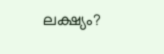ലക്ഷ്യം?